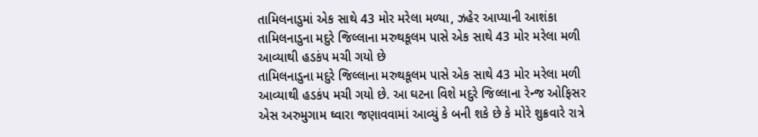તામિલનાડુમાં એક સાથે 43 મોર મરેલા મળ્યા, ઝહેર આપ્યાની આશંકા
તામિલનાડુના મદુરે જિલ્લાના મરુથકૂલમ પાસે એક સાથે 43 મોર મરેલા મળી આવ્યાથી હડકંપ મચી ગયો છે
તામિલનાડુના મદુરે જિલ્લાના મરુથકૂલમ પાસે એક સાથે 43 મોર મરેલા મળી આવ્યાથી હડકંપ મચી ગયો છે. આ ઘટના વિશે મદુરે જિલ્લાના રેન્જ ઓફિસર એસ અરુમુગામ ઘ્વારા જણાવવામાં આવ્યું કે બની શકે છે કે મોરે શુક્રવારે રાત્રે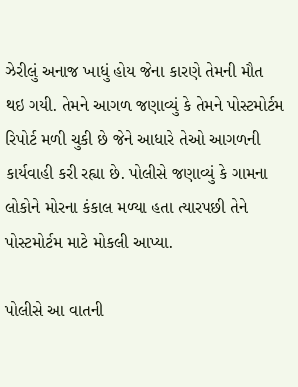ઝેરીલું અનાજ ખાધું હોય જેના કારણે તેમની મૌત થઇ ગયી. તેમને આગળ જણાવ્યું કે તેમને પોસ્ટમોર્ટમ રિપોર્ટ મળી ચુકી છે જેને આધારે તેઓ આગળની કાર્યવાહી કરી રહ્યા છે. પોલીસે જણાવ્યું કે ગામના લોકોને મોરના કંકાલ મળ્યા હતા ત્યારપછી તેને પોસ્ટમોર્ટમ માટે મોકલી આપ્યા.

પોલીસે આ વાતની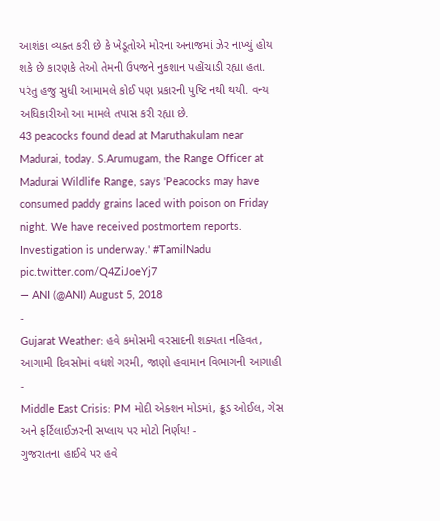આશંકા વ્યક્ત કરી છે કે ખેડૂતોએ મોરના અનાજમાં ઝેર નાખ્યું હોય શકે છે કારણકે તેઓ તેમની ઉપજને નુકશાન પહોંચાડી રહ્યા હતા. પરંતુ હજુ સુધી આમામલે કોઈ પણ પ્રકારની પુષ્ટિ નથી થયી. વન્ય અધિકારીઓ આ મામલે તપાસ કરી રહ્યા છે.
43 peacocks found dead at Maruthakulam near Madurai, today. S.Arumugam, the Range Officer at Madurai Wildlife Range, says 'Peacocks may have consumed paddy grains laced with poison on Friday night. We have received postmortem reports. Investigation is underway.' #TamilNadu pic.twitter.com/Q4ZiJoeYj7
— ANI (@ANI) August 5, 2018
-
Gujarat Weather: હવે કમોસમી વરસાદની શક્યતા નહિવત, આગામી દિવસોમાં વધશે ગરમી, જાણો હવામાન વિભાગની આગાહી -
Middle East Crisis: PM મોદી એક્શન મોડમાં, ક્રૂડ ઓઈલ, ગેસ અને ફર્ટિલાઈઝરની સપ્લાય પર મોટો નિર્ણય! -
ગુજરાતના હાઈવે પર હવે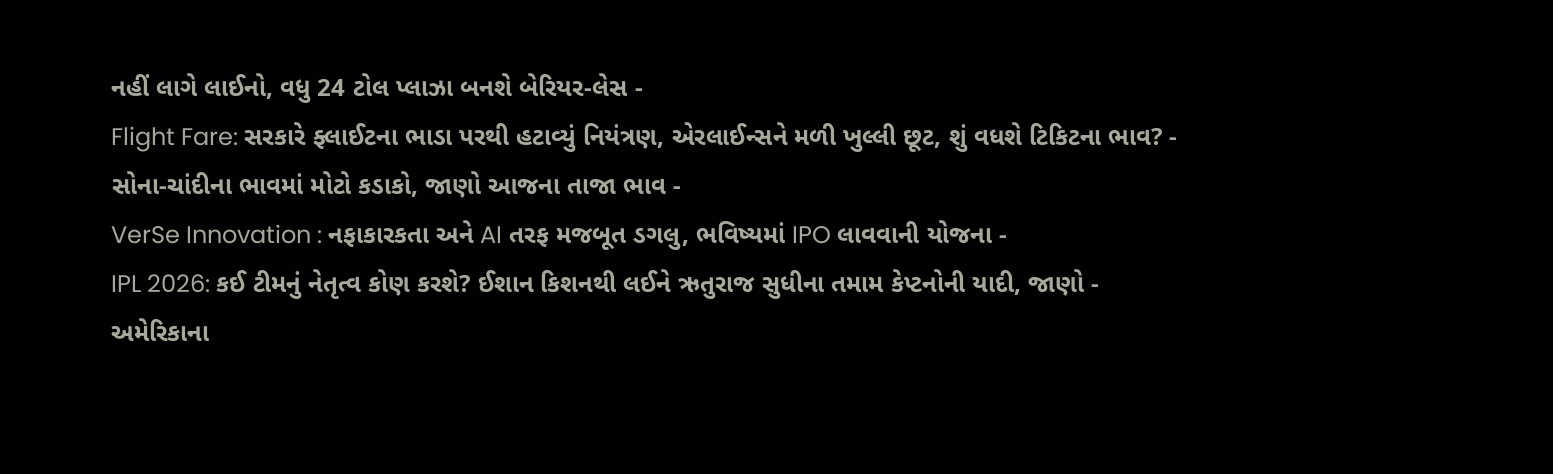નહીં લાગે લાઈનો, વધુ 24 ટોલ પ્લાઝા બનશે બેરિયર-લેસ -
Flight Fare: સરકારે ફ્લાઈટના ભાડા પરથી હટાવ્યું નિયંત્રણ, એરલાઈન્સને મળી ખુલ્લી છૂટ, શું વધશે ટિકિટના ભાવ? -
સોના-ચાંદીના ભાવમાં મોટો કડાકો, જાણો આજના તાજા ભાવ -
VerSe Innovation : નફાકારકતા અને AI તરફ મજબૂત ડગલુ, ભવિષ્યમાં IPO લાવવાની યોજના -
IPL 2026: કઈ ટીમનું નેતૃત્વ કોણ કરશે? ઈશાન કિશનથી લઈને ઋતુરાજ સુધીના તમામ કેપ્ટનોની યાદી, જાણો -
અમેરિકાના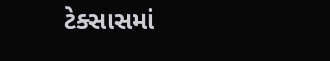ટેક્સાસમાં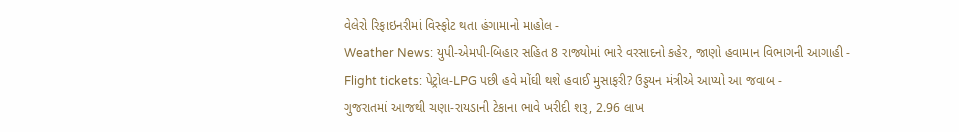વેલેરો રિફાઇનરીમાં વિસ્ફોટ થતા હંગામાનો માહોલ -
Weather News: યુપી-એમપી-બિહાર સહિત 8 રાજ્યોમાં ભારે વરસાદનો કહેર, જાણો હવામાન વિભાગની આગાહી -
Flight tickets: પેટ્રોલ-LPG પછી હવે મોંઘી થશે હવાઈ મુસાફરી? ઉડ્ડયન મંત્રીએ આપ્યો આ જવાબ -
ગુજરાતમાં આજથી ચણા-રાયડાની ટેકાના ભાવે ખરીદી શરૂ, 2.96 લાખ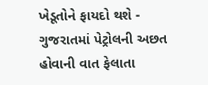ખેડૂતોને ફાયદો થશે -
ગુજરાતમાં પેટ્રોલની અછત હોવાની વાત ફેલાતા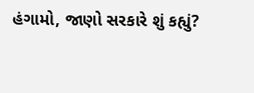હંગામો, જાણો સરકારે શું કહ્યું?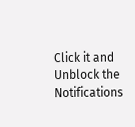Click it and Unblock the Notifications